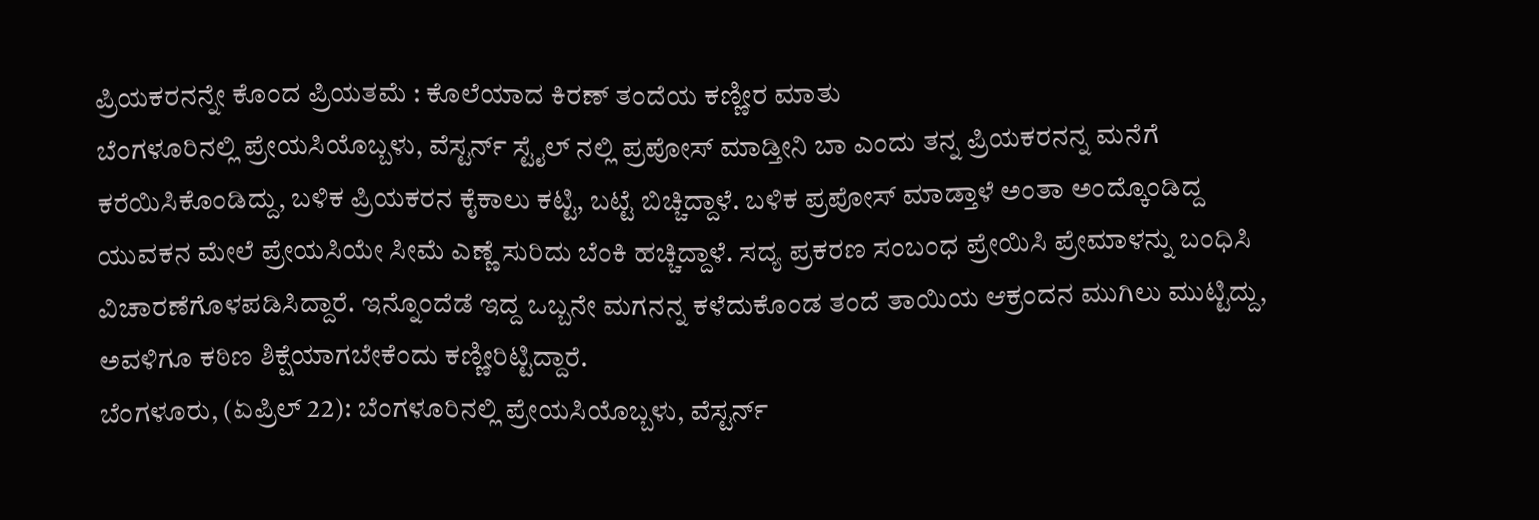ಪ್ರಿಯಕರನನ್ನೇ ಕೊಂದ ಪ್ರಿಯತಮೆ : ಕೊಲೆಯಾದ ಕಿರಣ್ ತಂದೆಯ ಕಣ್ಣೀರ ಮಾತು
ಬೆಂಗಳೂರಿನಲ್ಲಿ ಪ್ರೇಯಸಿಯೊಬ್ಬಳು, ವೆಸ್ಟರ್ನ್ ಸ್ಟೈಲ್ ನಲ್ಲಿ ಪ್ರಪೋಸ್ ಮಾಡ್ತೀನಿ ಬಾ ಎಂದು ತನ್ನ ಪ್ರಿಯಕರನನ್ನ ಮನೆಗೆ ಕರೆಯಿಸಿಕೊಂಡಿದ್ದು, ಬಳಿಕ ಪ್ರಿಯಕರನ ಕೈಕಾಲು ಕಟ್ಟಿ, ಬಟ್ಟೆ ಬಿಚ್ಚಿದ್ದಾಳೆ. ಬಳಿಕ ಪ್ರಪೋಸ್ ಮಾಡ್ತಾಳೆ ಅಂತಾ ಅಂದ್ಕೊಂಡಿದ್ದ ಯುವಕನ ಮೇಲೆ ಪ್ರೇಯಸಿಯೇ ಸೀಮೆ ಎಣ್ಣೆ ಸುರಿದು ಬೆಂಕಿ ಹಚ್ಚಿದ್ದಾಳೆ. ಸದ್ಯ ಪ್ರಕರಣ ಸಂಬಂಧ ಪ್ರೇಯಿಸಿ ಪ್ರೇಮಾಳನ್ನು ಬಂಧಿಸಿ ವಿಚಾರಣೆಗೊಳಪಡಿಸಿದ್ದಾರೆ. ಇನ್ನೊಂದೆಡೆ ಇದ್ದ ಒಬ್ಬನೇ ಮಗನನ್ನ ಕಳೆದುಕೊಂಡ ತಂದೆ ತಾಯಿಯ ಆಕ್ರಂದನ ಮುಗಿಲು ಮುಟ್ಟಿದ್ದು, ಅವಳಿಗೂ ಕಠಿಣ ಶಿಕ್ಷೆಯಾಗಬೇಕೆಂದು ಕಣ್ಣೀರಿಟ್ಟಿದ್ದಾರೆ.
ಬೆಂಗಳೂರು, (ಏಪ್ರಿಲ್ 22): ಬೆಂಗಳೂರಿನಲ್ಲಿ ಪ್ರೇಯಸಿಯೊಬ್ಬಳು, ವೆಸ್ಟರ್ನ್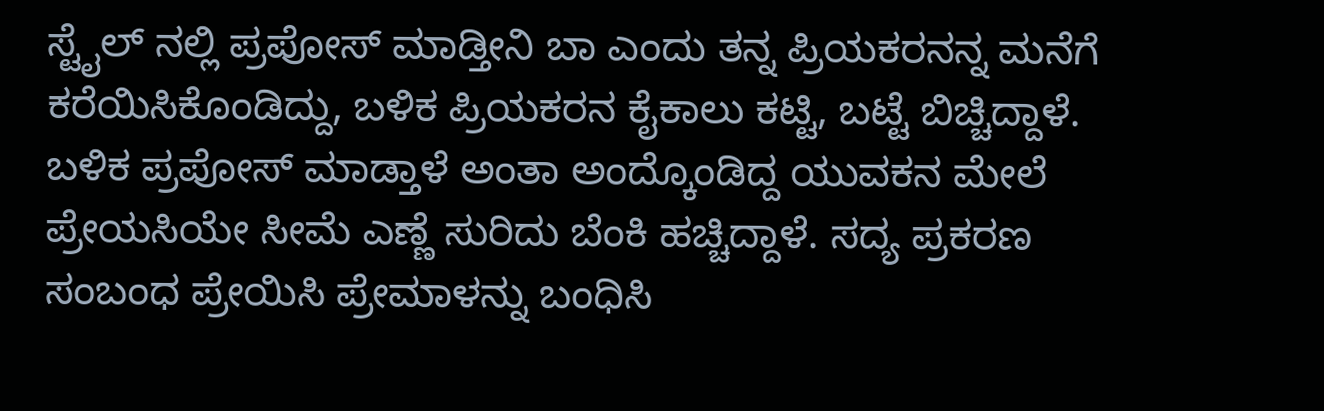ಸ್ಟೈಲ್ ನಲ್ಲಿ ಪ್ರಪೋಸ್ ಮಾಡ್ತೀನಿ ಬಾ ಎಂದು ತನ್ನ ಪ್ರಿಯಕರನನ್ನ ಮನೆಗೆ ಕರೆಯಿಸಿಕೊಂಡಿದ್ದು, ಬಳಿಕ ಪ್ರಿಯಕರನ ಕೈಕಾಲು ಕಟ್ಟಿ, ಬಟ್ಟೆ ಬಿಚ್ಚಿದ್ದಾಳೆ. ಬಳಿಕ ಪ್ರಪೋಸ್ ಮಾಡ್ತಾಳೆ ಅಂತಾ ಅಂದ್ಕೊಂಡಿದ್ದ ಯುವಕನ ಮೇಲೆ ಪ್ರೇಯಸಿಯೇ ಸೀಮೆ ಎಣ್ಣೆ ಸುರಿದು ಬೆಂಕಿ ಹಚ್ಚಿದ್ದಾಳೆ. ಸದ್ಯ ಪ್ರಕರಣ ಸಂಬಂಧ ಪ್ರೇಯಿಸಿ ಪ್ರೇಮಾಳನ್ನು ಬಂಧಿಸಿ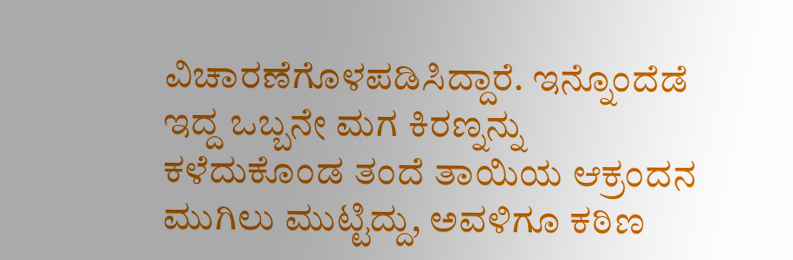ವಿಚಾರಣೆಗೊಳಪಡಿಸಿದ್ದಾರೆ. ಇನ್ನೊಂದೆಡೆ ಇದ್ದ ಒಬ್ಬನೇ ಮಗ ಕಿರಣ್ನನ್ನು ಕಳೆದುಕೊಂಡ ತಂದೆ ತಾಯಿಯ ಆಕ್ರಂದನ ಮುಗಿಲು ಮುಟ್ಟಿದ್ದು, ಅವಳಿಗೂ ಕಠಿಣ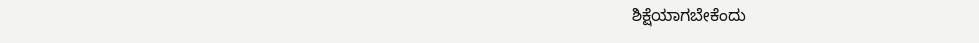ಶಿಕ್ಷೆಯಾಗಬೇಕೆಂದು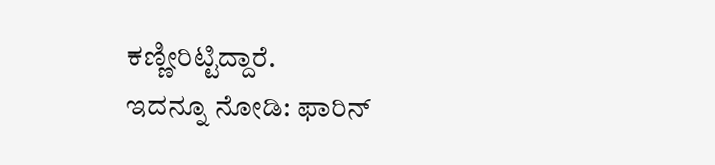ಕಣ್ಣೀರಿಟ್ಟಿದ್ದಾರೆ.
ಇದನ್ನೂ ನೋಡಿ: ಫಾರಿನ್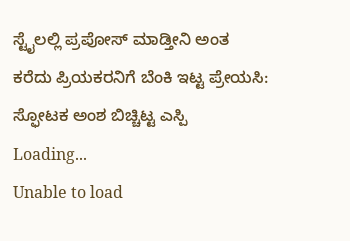ಸ್ಟೈಲಲ್ಲಿ ಪ್ರಪೋಸ್ ಮಾಡ್ತೀನಿ ಅಂತ ಕರೆದು ಪ್ರಿಯಕರನಿಗೆ ಬೆಂಕಿ ಇಟ್ಟ ಪ್ರೇಯಸಿ: ಸ್ಫೋಟಕ ಅಂಶ ಬಿಚ್ಚಿಟ್ಟ ಎಸ್ಪಿ
Loading...
Unable to load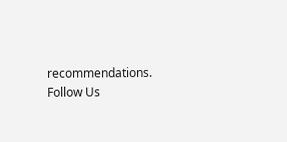recommendations.
Follow Us